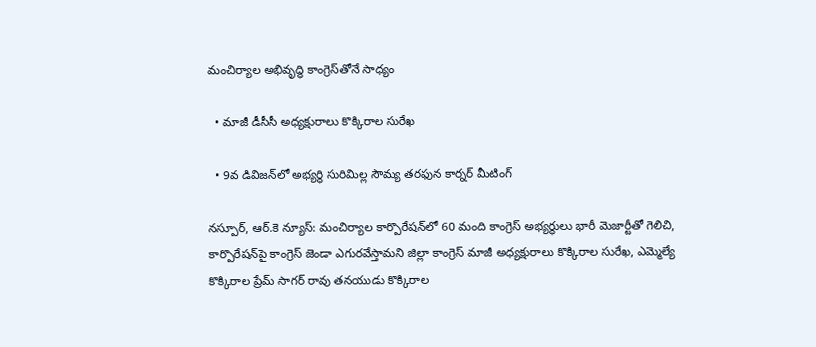మంచిర్యాల అభివృద్ధి కాంగ్రెస్‌తోనే సాధ్యం

  • మాజీ డీసీసీ అధ్యక్షురాలు కొక్కిరాల సురేఖ

  • 9వ డివిజన్‌లో అభ్యర్థి సురిమిల్ల సౌమ్య తరఫున కార్నర్ మీటింగ్

నస్పూర్, ఆర్.కె న్యూస్: మంచిర్యాల కార్పొరేషన్‌లో 60 మంది కాంగ్రెస్ అభ్యర్థులు భారీ మెజార్టీతో గెలిచి, కార్పొరేషన్‌పై కాంగ్రెస్ జెండా ఎగురవేస్తామని జిల్లా కాంగ్రెస్ మాజీ అధ్యక్షురాలు కొక్కిరాల సురేఖ, ఎమ్మెల్యే కొక్కిరాల ప్రేమ్ సాగర్ రావు తనయుడు కొక్కిరాల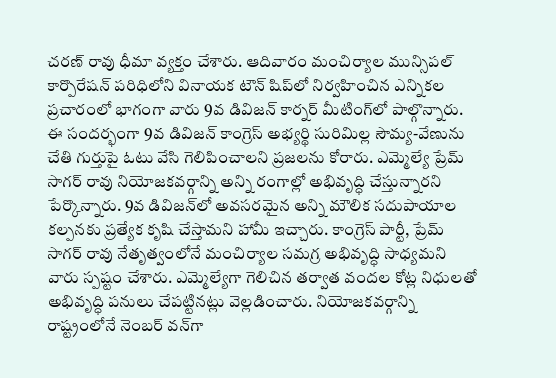చరణ్ రావు ధీమా వ్యక్తం చేశారు. ఆదివారం మంచిర్యాల మున్సిపల్ కార్పొరేషన్ పరిధిలోని వినాయక టౌన్ షిప్‌లో నిర్వహించిన ఎన్నికల ప్రచారంలో భాగంగా వారు 9వ డివిజన్ కార్నర్ మీటింగ్‌లో పాల్గొన్నారు. ఈ సందర్భంగా 9వ డివిజన్ కాంగ్రెస్ అభ్యర్థి సురిమిల్ల సౌమ్య-వేణును చేతి గుర్తుపై ఓటు వేసి గెలిపించాలని ప్రజలను కోరారు. ఎమ్మెల్యే ప్రేమ్ సాగర్ రావు నియోజకవర్గాన్ని అన్ని రంగాల్లో అభివృద్ధి చేస్తున్నారని పేర్కొన్నారు. 9వ డివిజన్‌లో అవసరమైన అన్ని మౌలిక సదుపాయాల కల్పనకు ప్రత్యేక కృషి చేస్తామని హామీ ఇచ్చారు. కాంగ్రెస్ పార్టీ, ప్రేమ్ సాగర్ రావు నేతృత్వంలోనే మంచిర్యాల సమగ్ర అభివృద్ధి సాధ్యమని వారు స్పష్టం చేశారు. ఎమ్మెల్యేగా గెలిచిన తర్వాత వందల కోట్ల నిధులతో అభివృద్ధి పనులు చేపట్టినట్లు వెల్లడించారు. నియోజకవర్గాన్ని రాష్ట్రంలోనే నెంబర్ వన్‌గా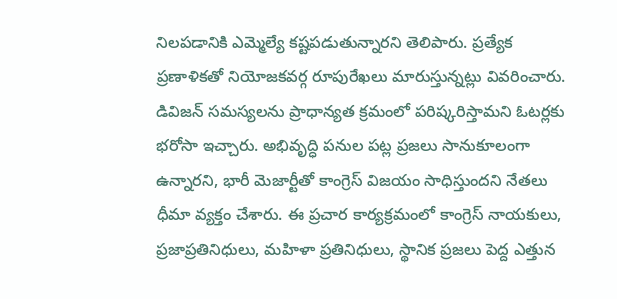నిలపడానికి ఎమ్మెల్యే కష్టపడుతున్నారని తెలిపారు. ప్రత్యేక ప్రణాళికతో నియోజకవర్గ రూపురేఖలు మారుస్తున్నట్లు వివరించారు. డివిజన్ సమస్యలను ప్రాధాన్యత క్రమంలో పరిష్కరిస్తామని ఓటర్లకు భరోసా ఇచ్చారు. అభివృద్ధి పనుల పట్ల ప్రజలు సానుకూలంగా ఉన్నారని, భారీ మెజార్టీతో కాంగ్రెస్ విజయం సాధిస్తుందని నేతలు ధీమా వ్యక్తం చేశారు. ఈ ప్రచార కార్యక్రమంలో కాంగ్రెస్ నాయకులు, ప్రజాప్రతినిధులు, మహిళా ప్రతినిధులు, స్థానిక ప్రజలు పెద్ద ఎత్తున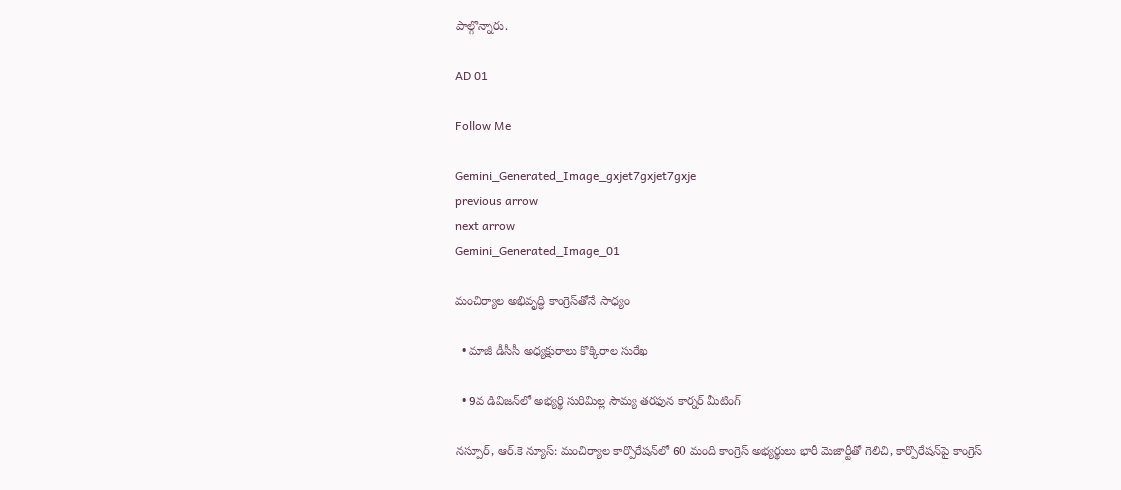పాల్గొన్నారు.

AD 01

Follow Me

Gemini_Generated_Image_gxjet7gxjet7gxje
previous arrow
next arrow
Gemini_Generated_Image_01

మంచిర్యాల అభివృద్ధి కాంగ్రెస్‌తోనే సాధ్యం

  • మాజీ డీసీసీ అధ్యక్షురాలు కొక్కిరాల సురేఖ

  • 9వ డివిజన్‌లో అభ్యర్థి సురిమిల్ల సౌమ్య తరఫున కార్నర్ మీటింగ్

నస్పూర్, ఆర్.కె న్యూస్: మంచిర్యాల కార్పొరేషన్‌లో 60 మంది కాంగ్రెస్ అభ్యర్థులు భారీ మెజార్టీతో గెలిచి, కార్పొరేషన్‌పై కాంగ్రెస్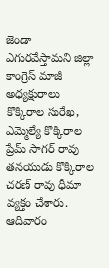జెండా ఎగురవేస్తామని జిల్లా కాంగ్రెస్ మాజీ అధ్యక్షురాలు కొక్కిరాల సురేఖ, ఎమ్మెల్యే కొక్కిరాల ప్రేమ్ సాగర్ రావు తనయుడు కొక్కిరాల చరణ్ రావు ధీమా వ్యక్తం చేశారు. ఆదివారం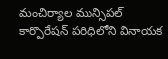మంచిర్యాల మున్సిపల్ కార్పొరేషన్ పరిధిలోని వినాయక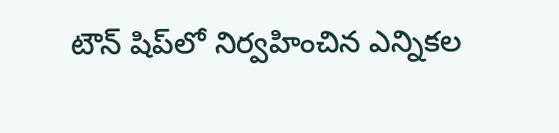టౌన్ షిప్‌లో నిర్వహించిన ఎన్నికల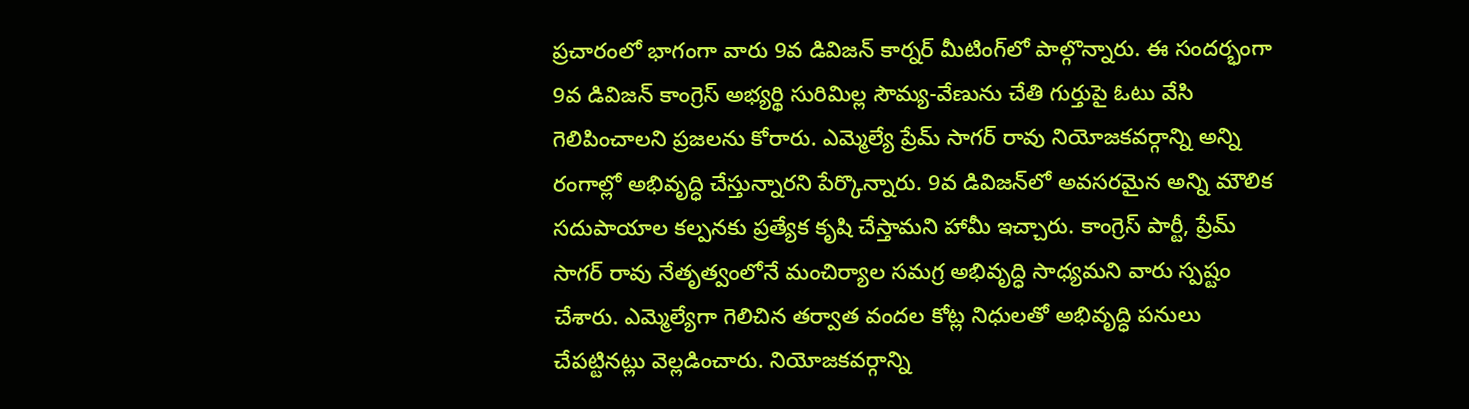ప్రచారంలో భాగంగా వారు 9వ డివిజన్ కార్నర్ మీటింగ్‌లో పాల్గొన్నారు. ఈ సందర్భంగా 9వ డివిజన్ కాంగ్రెస్ అభ్యర్థి సురిమిల్ల సౌమ్య-వేణును చేతి గుర్తుపై ఓటు వేసి గెలిపించాలని ప్రజలను కోరారు. ఎమ్మెల్యే ప్రేమ్ సాగర్ రావు నియోజకవర్గాన్ని అన్ని రంగాల్లో అభివృద్ధి చేస్తున్నారని పేర్కొన్నారు. 9వ డివిజన్‌లో అవసరమైన అన్ని మౌలిక సదుపాయాల కల్పనకు ప్రత్యేక కృషి చేస్తామని హామీ ఇచ్చారు. కాంగ్రెస్ పార్టీ, ప్రేమ్ సాగర్ రావు నేతృత్వంలోనే మంచిర్యాల సమగ్ర అభివృద్ధి సాధ్యమని వారు స్పష్టం చేశారు. ఎమ్మెల్యేగా గెలిచిన తర్వాత వందల కోట్ల నిధులతో అభివృద్ధి పనులు చేపట్టినట్లు వెల్లడించారు. నియోజకవర్గాన్ని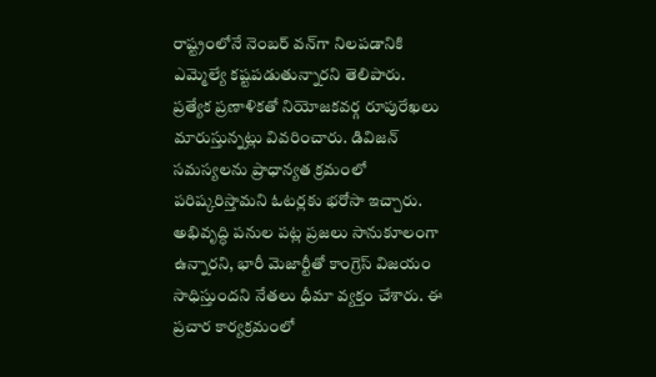రాష్ట్రంలోనే నెంబర్ వన్‌గా నిలపడానికి ఎమ్మెల్యే కష్టపడుతున్నారని తెలిపారు. ప్రత్యేక ప్రణాళికతో నియోజకవర్గ రూపురేఖలు మారుస్తున్నట్లు వివరించారు. డివిజన్ సమస్యలను ప్రాధాన్యత క్రమంలో పరిష్కరిస్తామని ఓటర్లకు భరోసా ఇచ్చారు. అభివృద్ధి పనుల పట్ల ప్రజలు సానుకూలంగా ఉన్నారని, భారీ మెజార్టీతో కాంగ్రెస్ విజయం సాధిస్తుందని నేతలు ధీమా వ్యక్తం చేశారు. ఈ ప్రచార కార్యక్రమంలో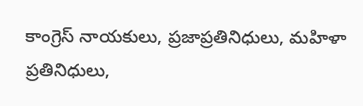కాంగ్రెస్ నాయకులు, ప్రజాప్రతినిధులు, మహిళా ప్రతినిధులు,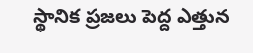స్థానిక ప్రజలు పెద్ద ఎత్తున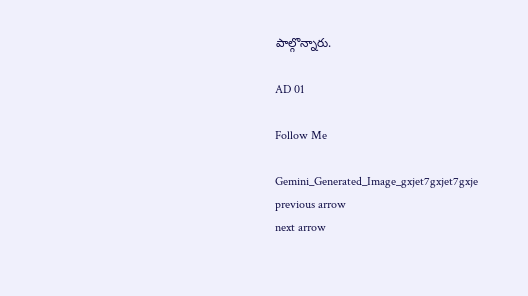పాల్గొన్నారు.

AD 01

Follow Me

Gemini_Generated_Image_gxjet7gxjet7gxje
previous arrow
next arrow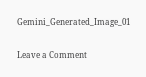Gemini_Generated_Image_01

Leave a Comment